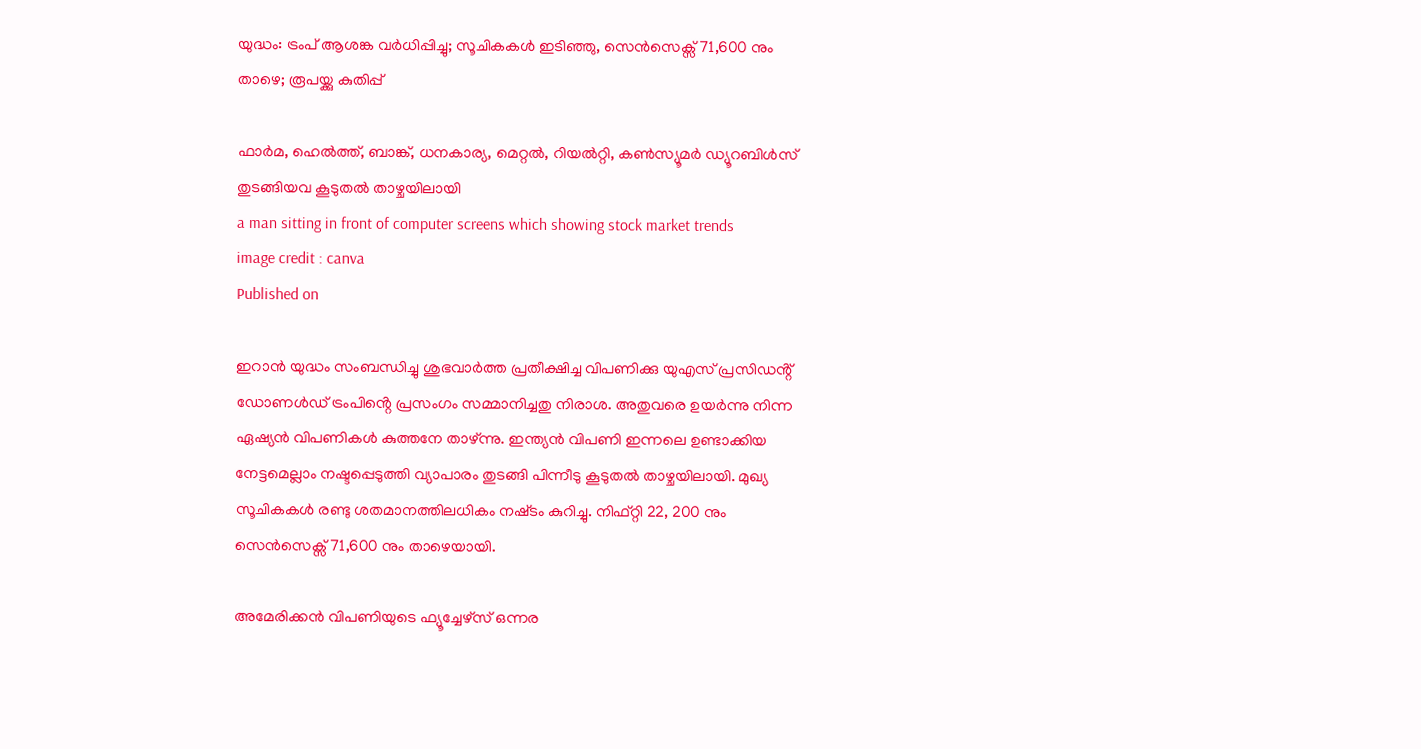യുദ്ധം: ട്രംപ് ആശങ്ക വർധിപ്പിച്ചു; സൂചികകൾ ഇടിഞ്ഞു, സെൻസെക്സ് 71,600 നും താഴെ; രൂപയ്ക്കു കുതിപ്പ്

ഫാർമ, ഹെൽത്ത്, ബാങ്ക്, ധനകാര്യ, മെറ്റൽ, റിയൽറ്റി, കൺസ്യൂമർ ഡ്യൂറബിൾസ് തുടങ്ങിയവ കൂടുതൽ താഴ്ചയിലായി
a man sitting in front of computer screens which showing stock market trends
image credit : canva
Published on

ഇറാൻ യുദ്ധം സംബന്ധിച്ചു ശുഭവാർത്ത പ്രതീക്ഷിച്ച വിപണിക്കു യുഎസ് പ്രസിഡൻ്റ് ഡോണൾഡ് ട്രംപിൻ്റെ പ്രസംഗം സമ്മാനിച്ചതു നിരാശ. അതുവരെ ഉയർന്നു നിന്ന ഏഷ്യൻ വിപണികൾ കുത്തനേ താഴ്ന്നു. ഇന്ത്യൻ വിപണി ഇന്നലെ ഉണ്ടാക്കിയ നേട്ടമെല്ലാം നഷ്ടപ്പെടുത്തി വ്യാപാരം തുടങ്ങി പിന്നീടു കൂടുതൽ താഴ്ചയിലായി. മുഖ്യ സൂചികകൾ രണ്ടു ശതമാനത്തിലധികം നഷ്‌ടം കുറിച്ചു. നിഫ്റ്റി 22, 200 നും സെൻസെക്സ് 71,600 നും താഴെയായി.

അമേരിക്കൻ വിപണിയുടെ ഫ്യൂച്ചേഴ്സ് ഒന്നര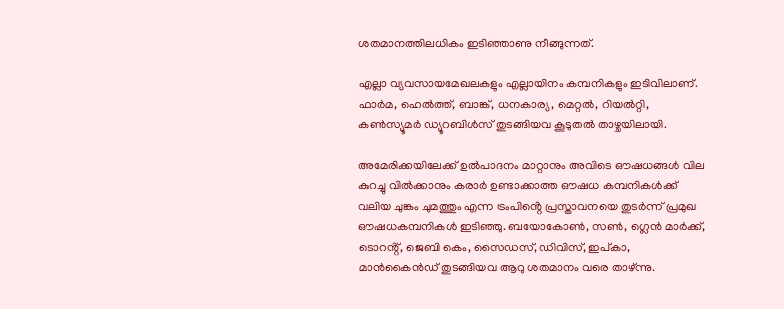ശതമാനത്തിലധികം ഇടിഞ്ഞാണു നീങ്ങുന്നത്.

എല്ലാ വ്യവസായമേഖലകളും എല്ലായിനം കമ്പനികളും ഇടിവിലാണ്. ഫാർമ, ഹെൽത്ത്, ബാങ്ക്, ധനകാര്യ, മെറ്റൽ, റിയൽറ്റി, കൺസ്യൂമർ ഡ്യൂറബിൾസ് തുടങ്ങിയവ കൂടുതൽ താഴ്ചയിലായി.

അമേരിക്കയിലേക്ക് ഉൽപാദനം മാറ്റാനും അവിടെ ഔഷധങ്ങൾ വില കുറച്ചു വിൽക്കാനും കരാർ ഉണ്ടാക്കാത്ത ഔഷധ കമ്പനികൾക്ക് വലിയ ചുങ്കം ചുമത്തും എന്ന ട്രംപിൻ്റെ പ്രസ്താവനയെ തുടർന്ന് പ്രമുഖ ഔഷധകമ്പനികൾ ഇടിഞ്ഞു. ബയോകോൺ, സൺ, ഗ്ലെൻ മാർക്ക്, ടൊറൻ്റ്, ജെബി കെം, സൈഡസ്, ഡിവിസ്, ഇപ്കാ, മാൻകൈൻഡ് തുടങ്ങിയവ ആറു ശതമാനം വരെ താഴ്‌ന്നു.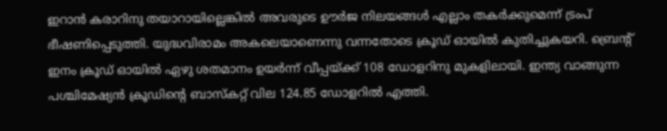ഇറാൻ കരാറിനു തയാറായില്ലെങ്കിൽ അവരുടെ ഊർജ നിലയങ്ങൾ എല്ലാം തകർക്കുമെന്ന് ട്രംപ് ഭീഷണിപ്പെടുത്തി. യുദ്ധവിരാമം അകലെയാണെന്നു വന്നതോടെ ക്രൂഡ് ഓയിൽ കുതിച്ചുകയറി. ബ്രെൻ്റ് ഇനം ക്രൂഡ് ഓയിൽ ഏഴു ശതമാനം ഉയർന്ന് വീപ്പയ്ക്ക് 108 ഡോളറിനു മുകളിലായി. ഇന്ത്യ വാങ്ങുന്ന പശ്ചിമേഷ്യൻ ക്രൂഡിൻ്റെ ബാസ്‌കറ്റ് വില 124.85 ഡോളറിൽ എത്തി.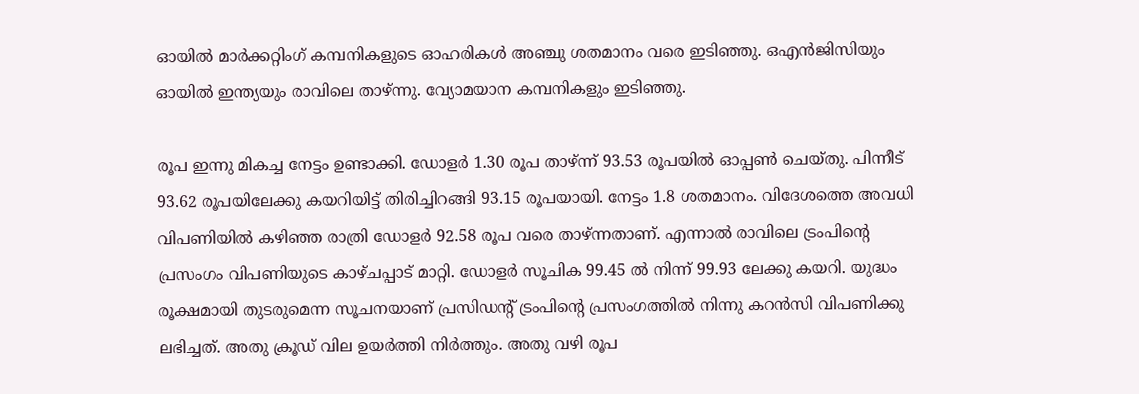ഓയിൽ മാർക്കറ്റിംഗ് കമ്പനികളുടെ ഓഹരികൾ അഞ്ചു ശതമാനം വരെ ഇടിഞ്ഞു. ഒഎൻജിസിയും ഓയിൽ ഇന്ത്യയും രാവിലെ താഴ്ന്നു. വ്യോമയാന കമ്പനികളും ഇടിഞ്ഞു.

രൂപ ഇന്നു മികച്ച നേട്ടം ഉണ്ടാക്കി. ഡോളർ 1.30 രൂപ താഴ്ന്ന് 93.53 രൂപയിൽ ഓപ്പൺ ചെയ്തു. പിന്നീട് 93.62 രൂപയിലേക്കു കയറിയിട്ട് തിരിച്ചിറങ്ങി 93.15 രൂപയായി. നേട്ടം 1.8 ശതമാനം. വിദേശത്തെ അവധി വിപണിയിൽ കഴിഞ്ഞ രാത്രി ഡോളർ 92.58 രൂപ വരെ താഴ്ന്നതാണ്. എന്നാൽ രാവിലെ ട്രംപിൻ്റെ പ്രസംഗം വിപണിയുടെ കാഴ്ചപ്പാട് മാറ്റി. ഡോളർ സൂചിക 99.45 ൽ നിന്ന് 99.93 ലേക്കു കയറി. യുദ്ധം രൂക്ഷമായി തുടരുമെന്ന സൂചനയാണ് പ്രസിഡൻ്റ് ട്രംപിൻ്റെ പ്രസംഗത്തിൽ നിന്നു കറൻസി വിപണിക്കു ലഭിച്ചത്. അതു ക്രൂഡ് വില ഉയർത്തി നിർത്തും. അതു വഴി രൂപ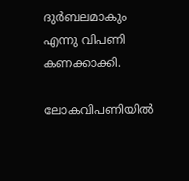ദുർബലമാകും എന്നു വിപണി കണക്കാക്കി.

ലോകവിപണിയിൽ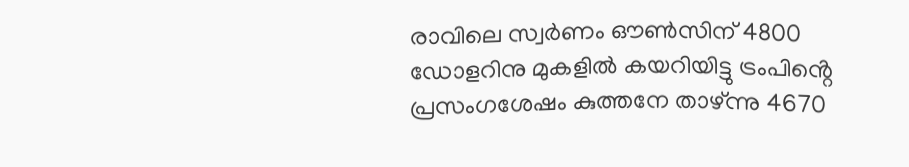രാവിലെ സ്വർണം ഔൺസിന് 4800 ഡോളറിനു മുകളിൽ കയറിയിട്ടു ട്രംപിൻ്റെ പ്രസംഗശേഷം കുത്തനേ താഴ്ന്നു 4670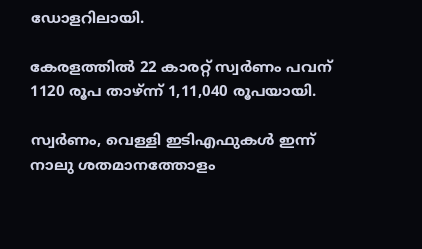ഡോളറിലായി.

കേരളത്തിൽ 22 കാരറ്റ് സ്വർണം പവന് 1120 രൂപ താഴ്ന്ന് 1,11,040 രൂപയായി.

സ്വർണം, വെള്ളി ഇടിഎഫുകൾ ഇന്ന് നാലു ശതമാനത്തോളം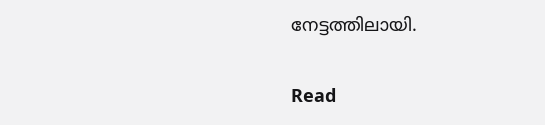നേട്ടത്തിലായി.

Read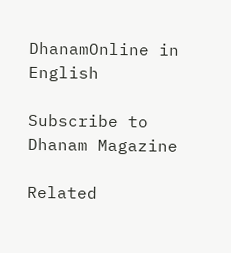DhanamOnline in English

Subscribe to Dhanam Magazine

Related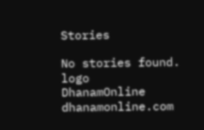Stories

No stories found.
logo
DhanamOnline
dhanamonline.com